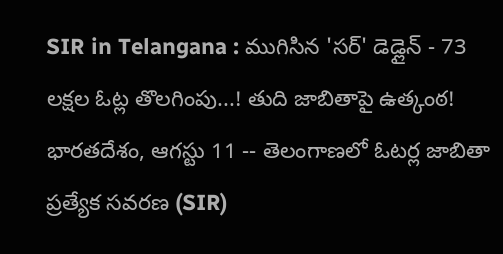SIR in Telangana : ముగిసిన 'సర్' డెడ్లైన్ - 73 లక్షల ఓట్ల తొలగింపు...! తుది జాబితాపై ఉత్కంఠ!
భారతదేశం, ఆగస్టు 11 -- తెలంగాణలో ఓటర్ల జాబితా ప్రత్యేక సవరణ (SIR)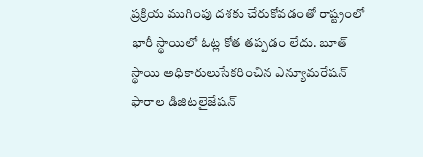ప్రక్రియ ముగింపు దశకు చేరుకోవడంతో రాష్ట్రంలో భారీ స్థాయిలో ఓట్ల కోత తప్పడం లేదు. బూత్ స్థాయి అధికారులుసేకరించిన ఎన్యూమరేషన్ ఫారాల డిజిటలైజేషన్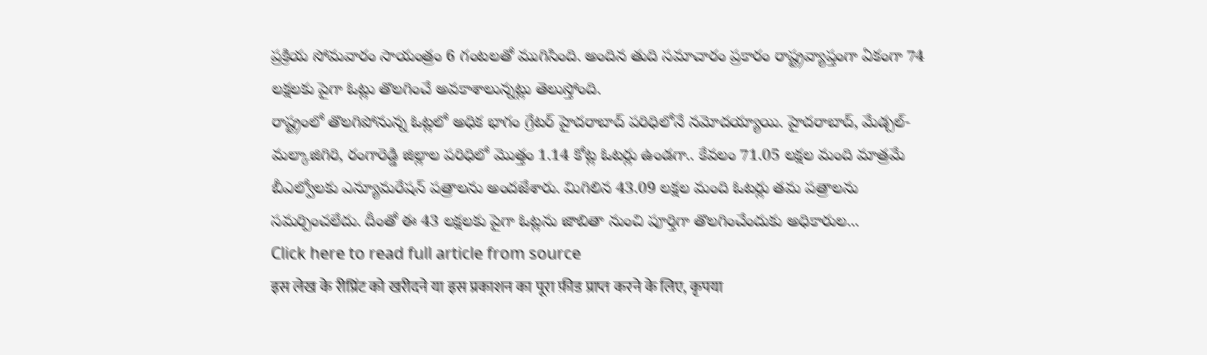ప్రక్రియ సోమవారం సాయంత్రం 6 గంటలతో ముగిసింది. అందిన తుది సమాచారం ప్రకారం రాష్ట్రవ్యాప్తంగా ఏకంగా 74 లక్షలకు పైగా ఓట్లు తొలగించే అవకాశాలున్నట్లు తెలుస్తోంది.
రాష్ట్రంలో తొలగిపోనున్న ఓట్లలో అధిక భాగం గ్రేటర్ హైదరాబాద్ పరిధిలోనే నమోదయ్యాయి. హైదరాబాద్, మేడ్చల్-మల్కాజిగిరి, రంగారెడ్డి జిల్లాల పరిధిలో మొత్తం 1.14 కోట్ల ఓటర్లు ఉండగా.. కేవలం 71.05 లక్షల మంది మాత్రమే బీఎల్వోలకు ఎన్యూమరేషన్ పత్రాలను అందజేశారు. మిగిలిన 43.09 లక్షల మంది ఓటర్లు తమ పత్రాలను సమర్పించలేదు. దీంతో ఈ 43 లక్షలకు పైగా ఓట్లను జాబితా నుంచి పూర్తిగా తొలగించేందుకు అధికారుల...
Click here to read full article from source
इस लेख के रीप्रिंट को खरीदने या इस प्रकाशन का पूरा फ़ीड प्राप्त करने के लिए, कृपया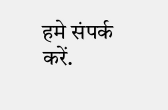हमे संपर्क करें.